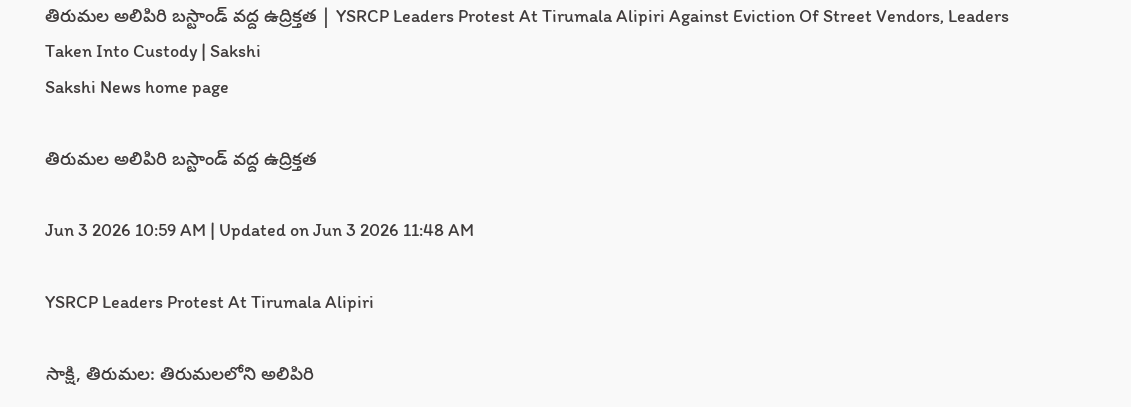తిరుమల అలిపిరి బస్టాండ్‌ వద్ద ఉద్రిక్తత | YSRCP Leaders Protest At Tirumala Alipiri Against Eviction Of Street Vendors, Leaders Taken Into Custody | Sakshi
Sakshi News home page

తిరుమల అలిపిరి బస్టాండ్‌ వద్ద ఉద్రిక్తత

Jun 3 2026 10:59 AM | Updated on Jun 3 2026 11:48 AM

YSRCP Leaders Protest At Tirumala Alipiri

సాక్షి, తిరుమల: తిరుమలలోని అలిపిరి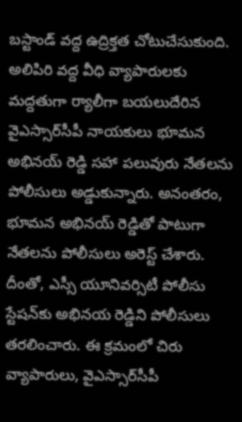బస్టాండ్‌ వద్ద ఉద్రిక్తత చోటుచేసుకుంది. అలిపిరి వద్ద వీధి వ్యాపారులకు మద్దతుగా ర్యాలీగా బయలుదేరిన వైఎస్సార్‌సీపీ నాయకులు భూమన అభినయ్ రెడ్డి సహా పలువురు నేతలను పోలీసులు అడ్డుకున్నారు. అనంతరం, భూమన అభినయ్‌ రెడ్డితో పాటుగా నేతలను పోలీసులు అరెస్ట్‌ చేశారు. దీంతో, ఎస్సీ యూనివర్సిటీ పోలీసు స్టేషన్‌కు అభినయ రెడ్డిని పోలీసులు తరలించారు. ఈ క్రమంలో చిరు వ్యాపారులు, వైఎస్సార్‌సీపీ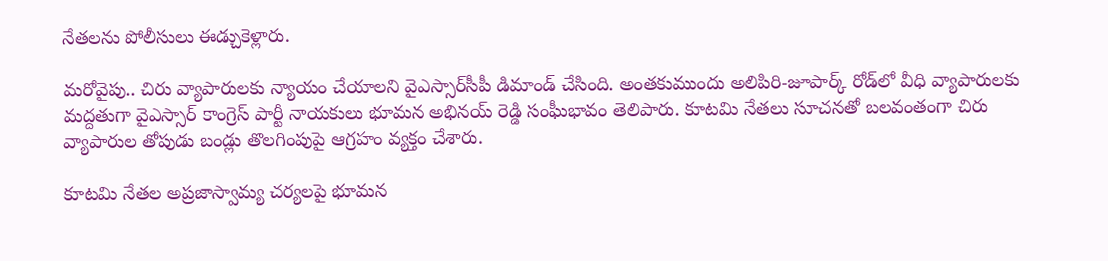నేతలను పోలీసులు ఈడ్చుకెళ్లారు.

మరోవైపు.. చిరు వ్యాపారులకు న్యాయం చేయాలని వైఎస్సార్‌సీపీ డిమాండ్‌ చేసింది. అంతకుముందు అలిపిరి-జూపార్క్ రోడ్‌లో వీధి వ్యాపారులకు మద్దతుగా వైఎస్సార్ కాంగ్రెస్ పార్టీ నాయకులు భూమన అభినయ్ రెడ్డి సంఘీభావం తెలిపారు. కూటమి నేతలు సూచనతో బలవంతంగా చిరు వ్యాపారుల తోపుడు బండ్లు తొలగింపుపై ఆగ్రహం వ్యక్తం చేశారు.

కూటమి నేతల అప్రజాస్వామ్య చర్యలపై భూమన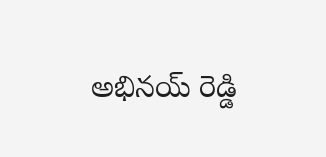అభినయ్ రెడ్డి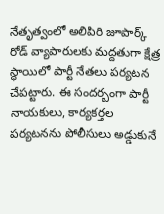నేతృత్వంలో అలిపిరి జూపార్క్ రోడ్ వ్యాపారులకు మద్దతుగా క్షేత్ర స్థాయిలో పార్టీ నేతలు పర్యటన చేపట్టారు. ఈ సందర్బంగా పార్టీ నాయకులు, కార్యకర్తల పర్యటనను పోలీసులు అడ్డుకునే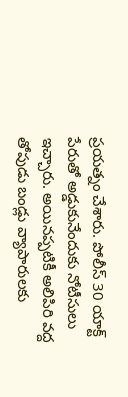ప్రయత్నం చేశారు. పోలీస్ 30 యాక్ట్ పేరుతో అడ్డుకునేందుకు నోటీసులు ఇచ్చారు. అయినప్పటికీ అలిపిరి వద్ద తోపుడు బండ్లు వ్యాపారులకు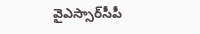వైఎస్సార్‌సీపీ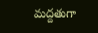మద్దతుగా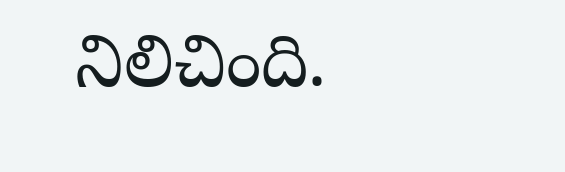నిలిచింది.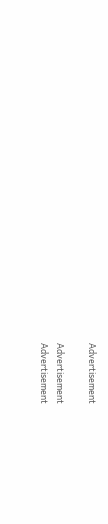Advertisement

Advertisement
Advertisement